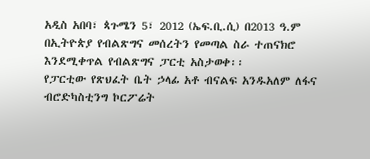አዲስ አበባ፣ ጳጉሜን 5፣ 2012 (ኤፍ.ቢ.ሲ) በ2013 ዓ.ም በኢትዮጵያ የብልጽግና መሰረትን የመጣል ስራ ተጠናክሮ እንደሚቀጥል የብልጽግና ፓርቲ አስታወቀ፡፡
የፓርቲው የጽህፈት ቤት ኃላፊ አቶ ብናልፍ አንዱአለም ለፋና ብሮድካስቲንግ ኮርፖሬት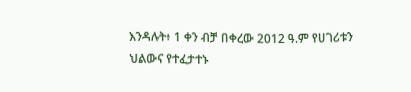እንዳሉት፥ 1 ቀን ብቻ በቀረው 2012 ዓ.ም የሀገሪቱን ህልውና የተፈታተኑ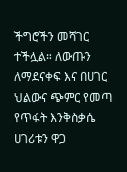ችግሮችን መሻገር ተችሏል። ለውጡን ለማደናቀፍ እና በሀገር ህልውና ጭምር የመጣ የጥፋት እንቅስቃሴ ሀገሪቱን ዋጋ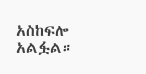አስከፍሎ አልፏል።